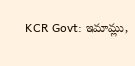KCR Govt: ఇమామ్లు,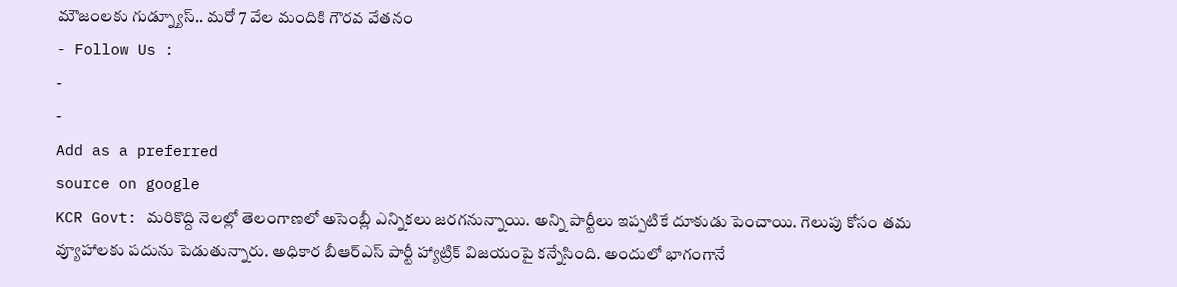మౌజంలకు గుడ్న్యూస్.. మరో 7 వేల మందికి గౌరవ వేతనం
- Follow Us :
-
-
Add as a preferred
source on google
KCR Govt: మరికొద్ది నెలల్లో తెలంగాణలో అసెంబ్లీ ఎన్నికలు జరగనున్నాయి. అన్ని పార్టీలు ఇప్పటికే దూకుడు పెంచాయి. గెలుపు కోసం తమ వ్యూహాలకు పదును పెడుతున్నారు. అధికార బీఆర్ఎస్ పార్టీ హ్యాట్రిక్ విజయంపై కన్నేసింది. అందులో భాగంగానే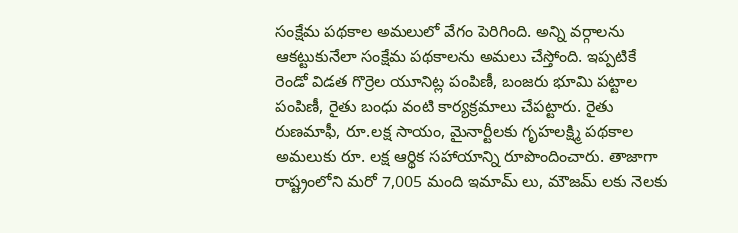సంక్షేమ పథకాల అమలులో వేగం పెరిగింది. అన్ని వర్గాలను ఆకట్టుకునేలా సంక్షేమ పథకాలను అమలు చేస్తోంది. ఇప్పటికే రెండో విడత గొర్రెల యూనిట్ల పంపిణీ, బంజరు భూమి పట్టాల పంపిణీ, రైతు బంధు వంటి కార్యక్రమాలు చేపట్టారు. రైతు రుణమాఫీ, రూ.లక్ష సాయం, మైనార్టీలకు గృహలక్ష్మి పథకాల అమలుకు రూ. లక్ష ఆర్థిక సహాయాన్ని రూపొందించారు. తాజాగా రాష్ట్రంలోని మరో 7,005 మంది ఇమామ్ లు, మౌజమ్ లకు నెలకు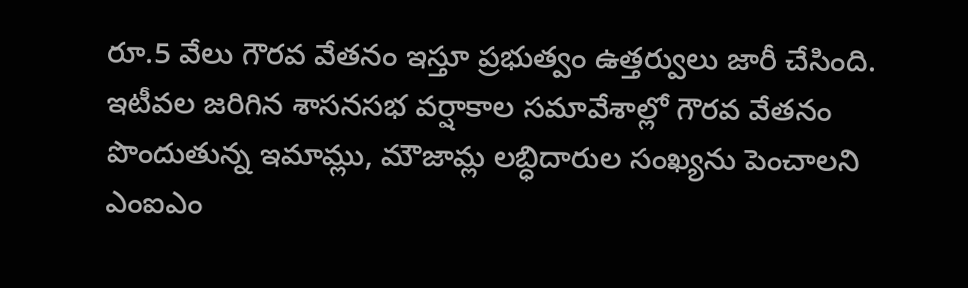రూ.5 వేలు గౌరవ వేతనం ఇస్తూ ప్రభుత్వం ఉత్తర్వులు జారీ చేసింది. ఇటీవల జరిగిన శాసనసభ వర్షాకాల సమావేశాల్లో గౌరవ వేతనం పొందుతున్న ఇమామ్లు, మౌజామ్ల లబ్ధిదారుల సంఖ్యను పెంచాలని ఎంఐఎం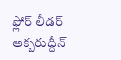ఫ్లోర్ లీడర్ అక్బరుద్దీన్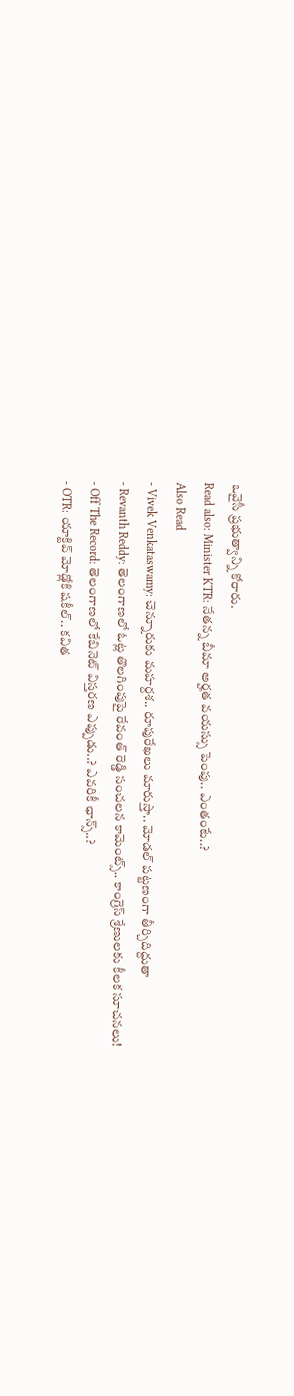ఒవైసీ ప్రభుత్వాన్ని కోరారు.
Read also: Minister KTR: నేతన్న బీమా అర్హత వయస్సు పెంపు.. ఎంతంటే..?
Also Read
- Vivek Venkataswamy: చెన్నూరుకు మహర్దశ.. రూపురేఖలు మారుస్తా.. మోడల్ పట్టణంగా తీర్చిదిద్దుతా
- Revanth Reddy: తెలంగాణలో ఓట్ల తొలగింపుపై రేవంత్ రెడ్డి సంచలన కామెంట్స్.. కాంగ్రెస్ శ్రేణులకు కీలక సూచనలు!
- Off The Record: తెలంగాణలో కేబినెట్ విస్తరణ ఎప్పుడు..? ఎవరికీ ఛాన్స్..?
- OTR: యాక్టివ్ మోడ్లోకి షకీల్.. కవిత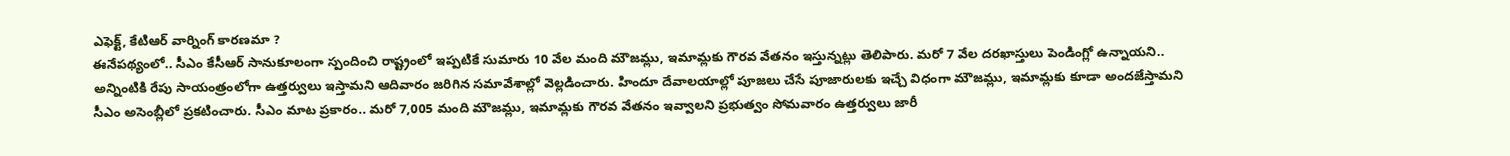ఎఫెక్ట్, కేటిఆర్ వార్నింగ్ కారణమా ?
ఈనేపథ్యంలో.. సీఎం కేసీఆర్ సానుకూలంగా స్పందించి రాష్ట్రంలో ఇప్పటికే సుమారు 10 వేల మంది మౌజమ్లు, ఇమామ్లకు గౌరవ వేతనం ఇస్తున్నట్లు తెలిపారు. మరో 7 వేల దరఖాస్తులు పెండింగ్లో ఉన్నాయని.. అన్నింటికి రేపు సాయంత్రంలోగా ఉత్తర్వులు ఇస్తామని ఆదివారం జరిగిన సమావేశాల్లో వెల్లడించారు. హిందూ దేవాలయాల్లో పూజలు చేసే పూజారులకు ఇచ్చే విధంగా మౌజమ్లు, ఇమామ్లకు కూడా అందజేస్తామని సీఎం అసెంబ్లీలో ప్రకటించారు. సీఎం మాట ప్రకారం.. మరో 7,005 మంది మౌజమ్లు, ఇమామ్లకు గౌరవ వేతనం ఇవ్వాలని ప్రభుత్వం సోమవారం ఉత్తర్వులు జారీ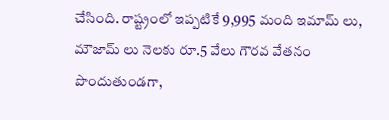చేసింది. రాష్ట్రంలో ఇప్పటికే 9,995 మంది ఇమామ్ లు, మౌజామ్ లు నెలకు రూ.5 వేలు గౌరవ వేతనం పొందుతుండగా,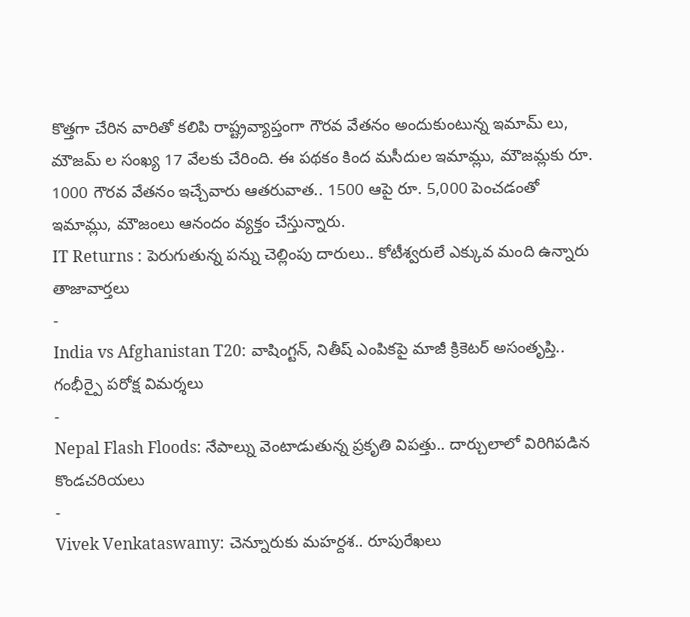కొత్తగా చేరిన వారితో కలిపి రాష్ట్రవ్యాప్తంగా గౌరవ వేతనం అందుకుంటున్న ఇమామ్ లు, మౌజమ్ ల సంఖ్య 17 వేలకు చేరింది. ఈ పథకం కింద మసీదుల ఇమామ్లు, మౌజమ్లకు రూ. 1000 గౌరవ వేతనం ఇచ్చేవారు ఆతరువాత.. 1500 ఆపై రూ. 5,000 పెంచడంతో ఇమామ్లు, మౌజంలు ఆనందం వ్యక్తం చేస్తున్నారు.
IT Returns : పెరుగుతున్న పన్ను చెల్లింపు దారులు.. కోటీశ్వరులే ఎక్కువ మంది ఉన్నారు
తాజావార్తలు
-
India vs Afghanistan T20: వాషింగ్టన్, నితీష్ ఎంపికపై మాజీ క్రికెటర్ అసంతృప్తి.. గంభీర్పై పరోక్ష విమర్శలు
-
Nepal Flash Floods: నేపాల్ను వెంటాడుతున్న ప్రకృతి విపత్తు.. దార్చులాలో విరిగిపడిన కొండచరియలు
-
Vivek Venkataswamy: చెన్నూరుకు మహర్దశ.. రూపురేఖలు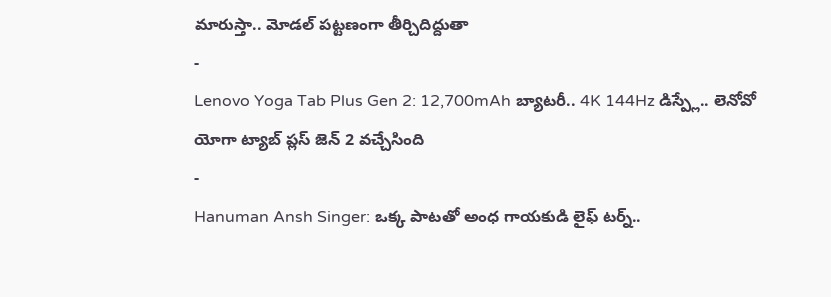మారుస్తా.. మోడల్ పట్టణంగా తీర్చిదిద్దుతా
-
Lenovo Yoga Tab Plus Gen 2: 12,700mAh బ్యాటరీ.. 4K 144Hz డిస్ప్లే.. లెనోవో యోగా ట్యాబ్ ప్లస్ జెన్ 2 వచ్చేసింది
-
Hanuman Ansh Singer: ఒక్క పాటతో అంధ గాయకుడి లైఫ్ టర్న్..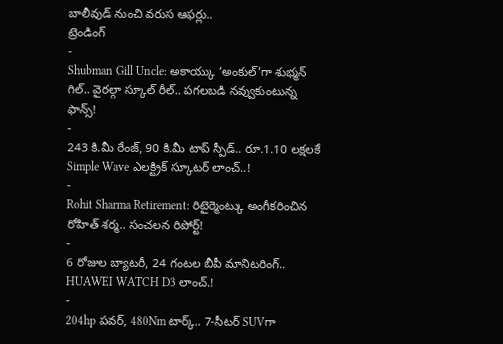బాలీవుడ్ నుంచి వరుస ఆఫర్లు..
ట్రెండింగ్
-
Shubman Gill Uncle: అకాయ్కు ‘అంకుల్’గా శుభ్మన్ గిల్.. వైరల్గా స్కూల్ రీల్.. పగలబడి నవ్వుకుంటున్న ఫాన్స్!
-
243 కి.మీ రేంజ్, 90 కి.మీ టాప్ స్పీడ్.. రూ.1.10 లక్షలకే Simple Wave ఎలక్ట్రిక్ స్కూటర్ లాంచ్..!
-
Rohit Sharma Retirement: రిటైర్మెంట్కు అంగీకరించిన రోహిత్ శర్మ.. సంచలన రిపోర్ట్!
-
6 రోజుల బ్యాటరీ, 24 గంటల బీపీ మానిటరింగ్.. HUAWEI WATCH D3 లాంచ్.!
-
204hp పవర్, 480Nm టార్క్.. 7-సీటర్ SUVగా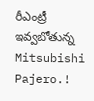రీఎంట్రీ ఇవ్వబోతున్న Mitsubishi Pajero.!